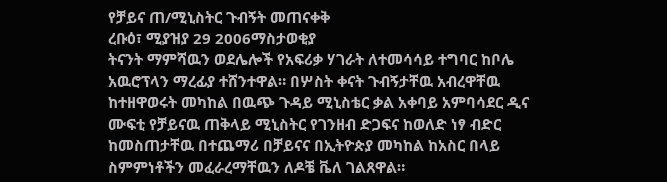የቻይና ጠ/ሚኒስትር ጉብኝት መጠናቀቅ
ረቡዕ፣ ሚያዝያ 29 2006ማስታወቂያ
ትናንት ማምሻዉን ወደሌሎች የአፍሪቃ ሃገራት ለተመሳሳይ ተግባር ከቦሌ አዉሮፕላን ማረፊያ ተሸንተዋል። በሦስት ቀናት ጉብኝታቸዉ አብረዋቸዉ ከተዘዋወሩት መካከል በዉጭ ጉዳይ ሚኒስቴር ቃል አቀባይ አምባሳደር ዲና ሙፍቲ የቻይናዉ ጠቅላይ ሚኒስትር የገንዘብ ድጋፍና ከወለድ ነፃ ብድር ከመስጠታቸዉ በተጨማሪ በቻይናና በኢትዮጵያ መካከል ከአስር በላይ ስምምነቶችን መፈራረማቸዉን ለዶቼ ቬለ ገልጸዋል።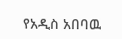የአዲስ አበባዉ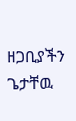ዘጋቢያችን ጌታቸዉ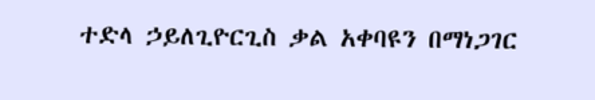ተድላ ኃይለጊዮርጊስ ቃል አቀባዩን በማነጋገር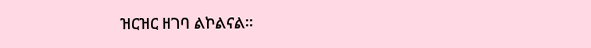ዝርዝር ዘገባ ልኮልናል።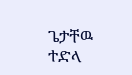ጌታቸዉ ተድላ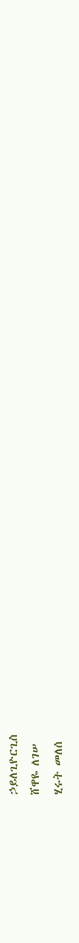ኃይለጊዮርጊስ
ሸዋዬ ለገሠ
ሂሩት መለሰ